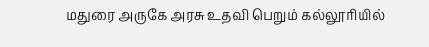மதுரை அருகே அரசு உதவி பெறும் கல்லூரியில்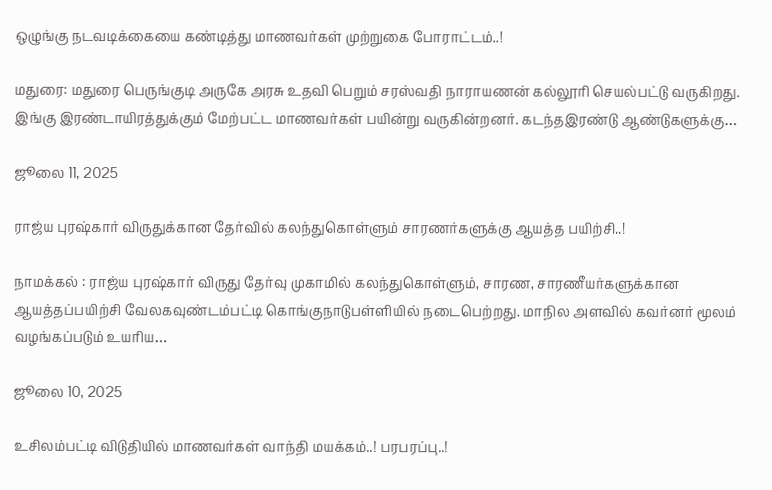ஒழுங்கு நடவடிக்கையை கண்டித்து மாணவர்கள் முற்றுகை போராட்டம்..!

மதுரை: மதுரை பெருங்குடி அருகே அரசு உதவி பெறும் சரஸ்வதி நாராயணன் கல்லூரி செயல்பட்டு வருகிறது. இங்கு இரண்டாயிரத்துக்கும் மேற்பட்ட மாணவர்கள் பயின்று வருகின்றனர். கடந்தஇரண்டு ஆண்டுகளுக்கு…

ஜூலை 11, 2025

ராஜ்ய புரஷ்கார் விருதுக்கான தேர்வில் கலந்துகொள்ளும் சாரணர்களுக்கு ஆயத்த பயிற்சி..!

நாமக்கல் : ராஜ்ய புரஷ்கார் விருது தேர்வு முகாமில் கலந்துகொள்ளும், சாரண, சாரணீயர்களுக்கான ஆயத்தப்பயிற்சி வேலகவுண்டம்பட்டி கொங்குநாடுபள்ளியில் நடைபெற்றது. மாநில அளவில் கவர்னர் மூலம் வழங்கப்படும் உயரிய…

ஜூலை 10, 2025

உசிலம்பட்டி விடுதியில் மாணவர்கள் வாந்தி மயக்கம்..! பரபரப்பு..!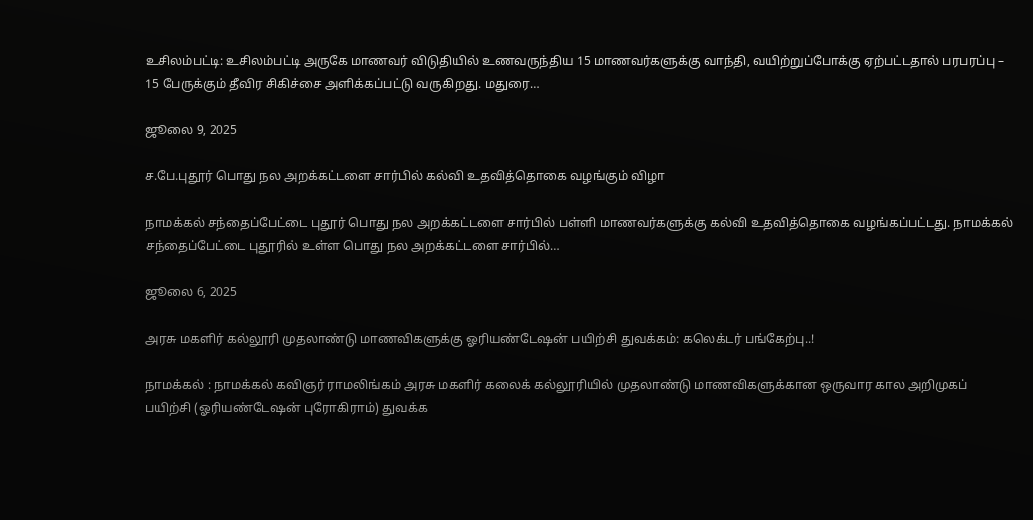உசிலம்பட்டி: உசிலம்பட்டி அருகே மாணவர் விடுதியில் உணவருந்திய 15 மாணவர்களுக்கு வாந்தி, வயிற்றுப்போக்கு ஏற்பட்டதால் பரபரப்பு – 15 பேருக்கும் தீவிர சிகிச்சை அளிக்கப்பட்டு வருகிறது. மதுரை…

ஜூலை 9, 2025

ச.பே.புதூர் பொது நல அறக்கட்டளை சார்பில் கல்வி உதவித்தொகை வழங்கும் விழா

நாமக்கல் சந்தைப்பேட்டை புதூர் பொது நல அறக்கட்டளை சார்பில் பள்ளி மாணவர்களுக்கு கல்வி உதவித்தொகை வழங்கப்பட்டது. நாமக்கல் சந்தைப்பேட்டை புதூரில் உள்ள பொது நல அறக்கட்டளை சார்பில்…

ஜூலை 6, 2025

அரசு மகளிர் கல்லூரி முதலாண்டு மாணவிகளுக்கு ஓரியண்டேஷன் பயிற்சி துவக்கம்: கலெக்டர் பங்கேற்பு..!

நாமக்கல் : நாமக்கல் கவிஞர் ராமலிங்கம் அரசு மகளிர் கலைக் கல்லூரியில் முதலாண்டு மாணவிகளுக்கான ஒருவார கால அறிமுகப் பயிற்சி (ஓரியண்டேஷன் புரோகிராம்) துவக்க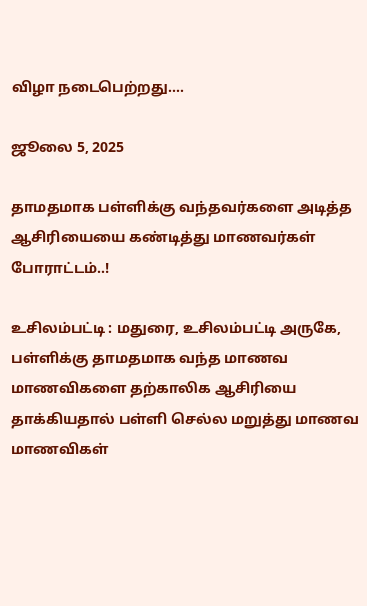விழா நடைபெற்றது.…

ஜூலை 5, 2025

தாமதமாக பள்ளிக்கு வந்தவர்களை அடித்த ஆசிரியையை கண்டித்து மாணவர்கள் போராட்டம்..!

உசிலம்பட்டி : மதுரை, உசிலம்பட்டி அருகே, பள்ளிக்கு தாமதமாக வந்த மாணவ மாணவிகளை தற்காலிக ஆசிரியை தாக்கியதால் பள்ளி செல்ல மறுத்து மாணவ மாணவிகள்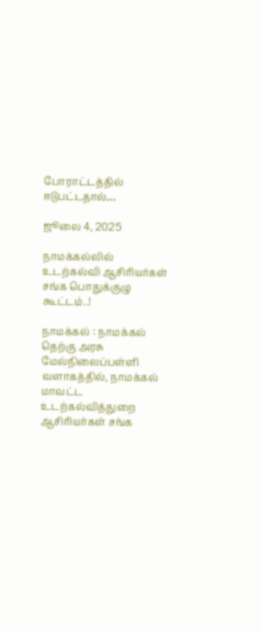போராட்டத்தில் ஈடுபட்டதால்…

ஜூலை 4, 2025

நாமக்கல்லில் உடற்கல்வி ஆசிரியர்கள் சங்க பொதுக்குழு கூட்டம்..!

நாமக்கல் : நாமக்கல் தெற்கு அரசு மேல்நிலைப்பள்ளி வளாகத்தில், நாமக்கல் மாவட்ட உடற்கல்வித்துறை ஆசிரியர்கள் சங்க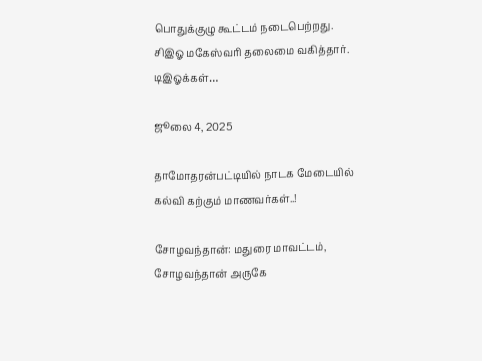பொதுக்குழு கூட்டம் நடைபெற்றது. சிஇஓ மகேஸ்வரி தலைமை வகித்தார். டிஇஓக்கள்…

ஜூலை 4, 2025

தாமோதரன்பட்டியில் நாடக மேடையில் கல்வி கற்கும் மாணவர்கள்..!

சோழவந்தான்: மதுரை மாவட்டம், சோழவந்தான் அருகே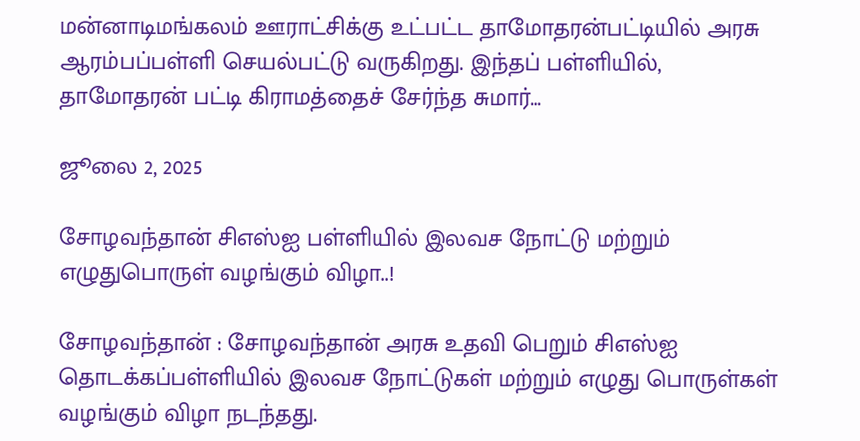மன்னாடிமங்கலம் ஊராட்சிக்கு உட்பட்ட தாமோதரன்பட்டியில் அரசு ஆரம்பப்பள்ளி செயல்பட்டு வருகிறது. இந்தப் பள்ளியில், தாமோதரன் பட்டி கிராமத்தைச் சேர்ந்த சுமார்…

ஜூலை 2, 2025

சோழவந்தான் சிஎஸ்ஐ பள்ளியில் இலவச நோட்டு மற்றும் எழுதுபொருள் வழங்கும் விழா..!

சோழவந்தான் : சோழவந்தான் அரசு உதவி பெறும் சிஎஸ்ஐ தொடக்கப்பள்ளியில் இலவச நோட்டுகள் மற்றும் எழுது பொருள்கள் வழங்கும் விழா நடந்தது.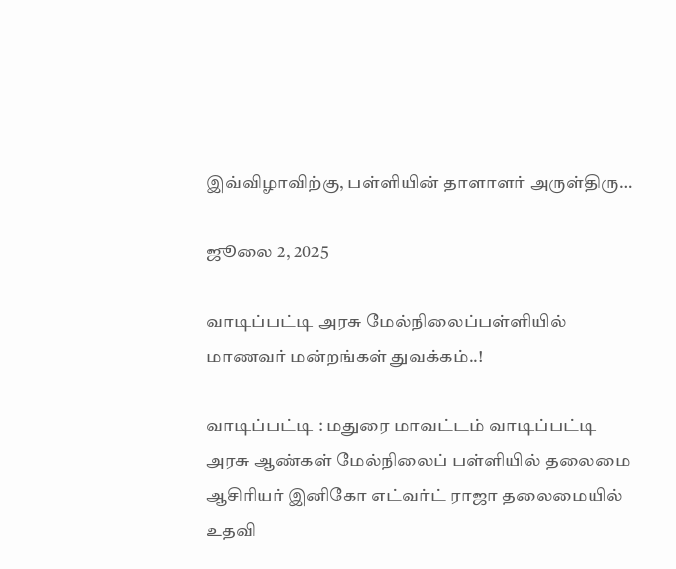இவ்விழாவிற்கு, பள்ளியின் தாளாளர் அருள்திரு…

ஜூலை 2, 2025

வாடிப்பட்டி அரசு மேல்நிலைப்பள்ளியில் மாணவர் மன்றங்கள் துவக்கம்..!

வாடிப்பட்டி : மதுரை மாவட்டம் வாடிப்பட்டி அரசு ஆண்கள் மேல்நிலைப் பள்ளியில் தலைமை ஆசிரியர் இனிகோ எட்வர்ட் ராஜா தலைமையில் உதவி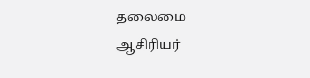தலைமை ஆசிரியர்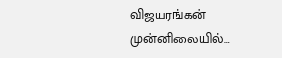விஜயரங்கன் முன்னிலையில்…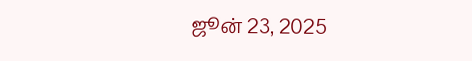ஜூன் 23, 2025